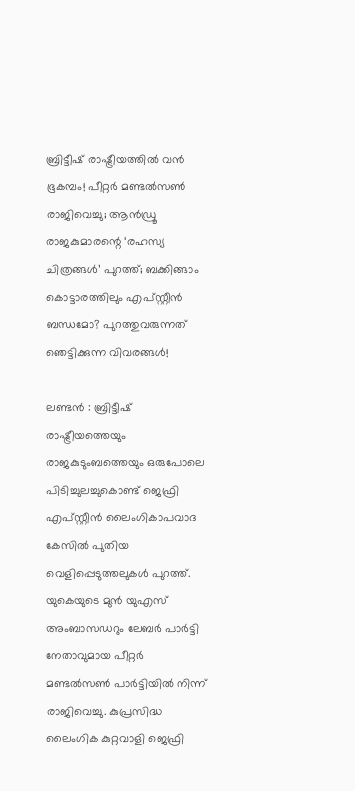ബ്രിട്ടീഷ് രാഷ്ട്രീയത്തില്‍ വന്‍ ഭൂകമ്പം! പീറ്റര്‍ മണ്ടല്‍സണ്‍ രാജിവെച്ചു; ആന്‍ഡ്രൂ രാജകുമാരന്റെ ‘രഹസ്യ ചിത്രങ്ങള്‍’ പുറത്ത്; ബക്കിങ്ങാം കൊട്ടാരത്തിലും എപ്സ്റ്റീന്‍ ബന്ധമോ? പുറത്തുവരുന്നത് ഞെട്ടിക്കുന്ന വിവരങ്ങള്‍!

ലണ്ടന്‍ : ബ്രിട്ടീഷ് രാഷ്ട്രീയത്തെയും രാജകുടുംബത്തെയും ഒരുപോലെ പിടിച്ചുലച്ചുകൊണ്ട് ജെഫ്രി എപ്സ്റ്റീന്‍ ലൈംഗികാപവാദ കേസില്‍ പുതിയ വെളിപ്പെടുത്തലുകള്‍ പുറത്ത്. യുകെയുടെ മുന്‍ യുഎസ് അംബാസഡറും ലേബര്‍ പാര്‍ട്ടി നേതാവുമായ പീറ്റര്‍ മണ്ടല്‍സണ്‍ പാര്‍ട്ടിയില്‍ നിന്ന് രാജിവെച്ചു. കുപ്രസിദ്ധ ലൈംഗിക കുറ്റവാളി ജെഫ്രി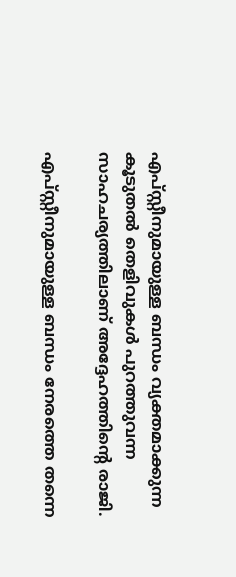എപ്സ്റ്റീനുമായുള്ള ബന്ധം വ്യക്തമാക്കുന്ന കൂടുതല്‍ തെളിവുകള്‍ പുറത്തുവന്ന സാഹചര്യത്തിലാണ് അദ്ദേഹത്തിന്റെ രാജി.

എപ്സ്റ്റീനുമായുള്ള ബന്ധം നേരത്തെ തന്നെ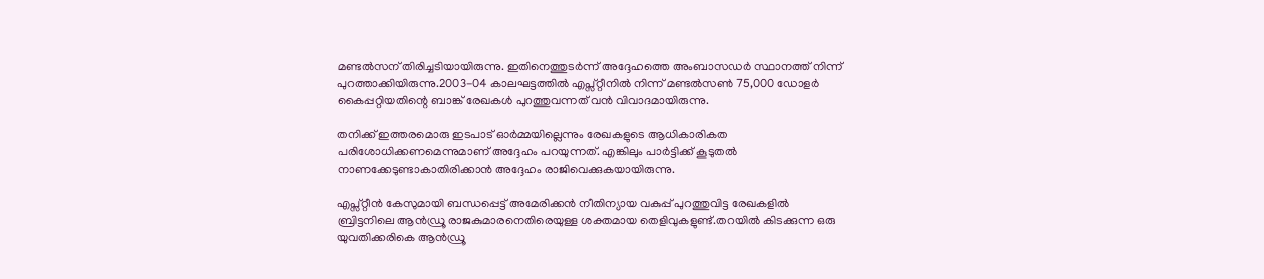മണ്ടല്‍സന് തിരിച്ചടിയായിരുന്നു. ഇതിനെത്തുടര്‍ന്ന് അദ്ദേഹത്തെ അംബാസഡര്‍ സ്ഥാനത്ത് നിന്ന് പുറത്താക്കിയിരുന്നു.2003-04 കാലഘട്ടത്തില്‍ എപ്സ്റ്റീനില്‍ നിന്ന് മണ്ടല്‍സണ്‍ 75,000 ഡോളര്‍ കൈപ്പറ്റിയതിന്റെ ബാങ്ക് രേഖകള്‍ പുറത്തുവന്നത് വന്‍ വിവാദമായിരുന്നു.

തനിക്ക് ഇത്തരമൊരു ഇടപാട് ഓര്‍മ്മയില്ലെന്നും രേഖകളുടെ ആധികാരികത പരിശോധിക്കണമെന്നുമാണ് അദ്ദേഹം പറയുന്നത്. എങ്കിലും പാര്‍ട്ടിക്ക് കൂടുതല്‍ നാണക്കേടുണ്ടാകാതിരിക്കാന്‍ അദ്ദേഹം രാജിവെക്കുകയായിരുന്നു.

എപ്സ്റ്റീന്‍ കേസുമായി ബന്ധപ്പെട്ട് അമേരിക്കന്‍ നീതിന്യായ വകുപ്പ് പുറത്തുവിട്ട രേഖകളില്‍ ബ്രിട്ടനിലെ ആന്‍ഡ്രൂ രാജകുമാരനെതിരെയുള്ള ശക്തമായ തെളിവുകളുണ്ട്.തറയില്‍ കിടക്കുന്ന ഒരു യുവതിക്കരികെ ആന്‍ഡ്രൂ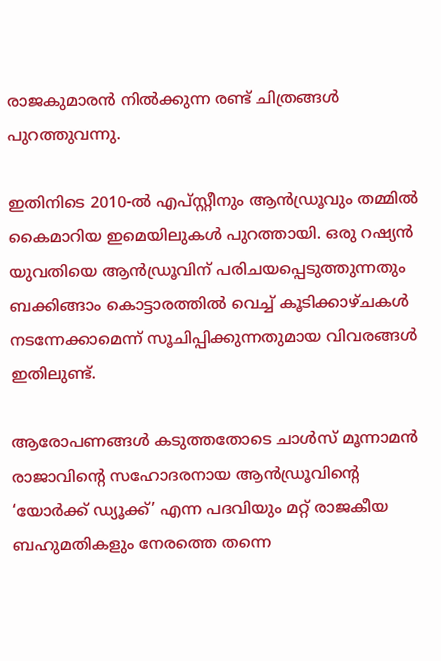രാജകുമാരന്‍ നില്‍ക്കുന്ന രണ്ട് ചിത്രങ്ങള്‍ പുറത്തുവന്നു.

ഇതിനിടെ 2010-ല്‍ എപ്സ്റ്റീനും ആന്‍ഡ്രൂവും തമ്മില്‍ കൈമാറിയ ഇമെയിലുകള്‍ പുറത്തായി. ഒരു റഷ്യന്‍ യുവതിയെ ആന്‍ഡ്രൂവിന് പരിചയപ്പെടുത്തുന്നതും ബക്കിങ്ങാം കൊട്ടാരത്തില്‍ വെച്ച് കൂടിക്കാഴ്ചകള്‍ നടന്നേക്കാമെന്ന് സൂചിപ്പിക്കുന്നതുമായ വിവരങ്ങള്‍ ഇതിലുണ്ട്.

ആരോപണങ്ങള്‍ കടുത്തതോടെ ചാള്‍സ് മൂന്നാമന്‍ രാജാവിന്റെ സഹോദരനായ ആന്‍ഡ്രൂവിന്റെ ‘യോര്‍ക്ക് ഡ്യൂക്ക്’ എന്ന പദവിയും മറ്റ് രാജകീയ ബഹുമതികളും നേരത്തെ തന്നെ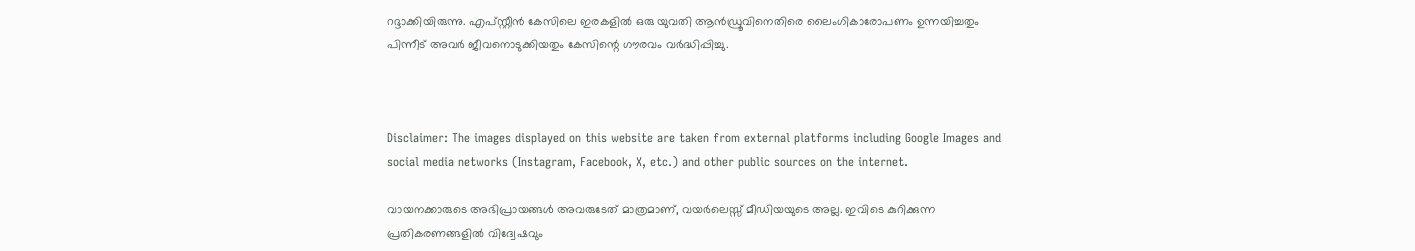റദ്ദാക്കിയിരുന്നു. എപ്സ്റ്റീന്‍ കേസിലെ ഇരകളില്‍ ഒരു യുവതി ആന്‍ഡ്രൂവിനെതിരെ ലൈംഗികാരോപണം ഉന്നയിച്ചതും പിന്നീട് അവര്‍ ജീവനൊടുക്കിയതും കേസിന്റെ ഗൗരവം വര്‍ദ്ധിപ്പിച്ചു.



Disclaimer: The images displayed on this website are taken from external platforms including Google Images and social media networks (Instagram, Facebook, X, etc.) and other public sources on the internet.

വായനക്കാരുടെ അഭിപ്രായങ്ങള്‍ അവരുടേത് മാത്രമാണ്, വയർലെസ്സ് മീഡിയയുടെ അല്ല. ഇവിടെ കുറിക്കുന്ന പ്രതികരണങ്ങളിൽ വിദ്വേഷവും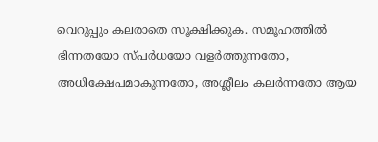വെറുപ്പും കലരാതെ സൂക്ഷിക്കുക. സമൂഹത്തിൽ ഭിന്നതയോ സ്‌പർധയോ വളർത്തുന്നതോ, അധിക്ഷേപമാകുന്നതോ, അശ്ലീലം കലർന്നതോ ആയ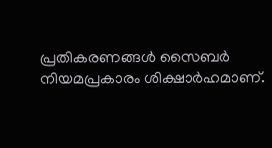പ്രതികരണങ്ങൾ സൈബർ നിയമപ്രകാരം ശിക്ഷാർഹമാണ്.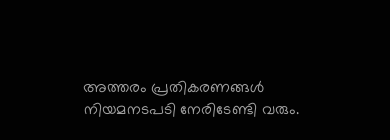അത്തരം പ്രതികരണങ്ങൾ നിയമനടപടി നേരിടേണ്ടി വരും.